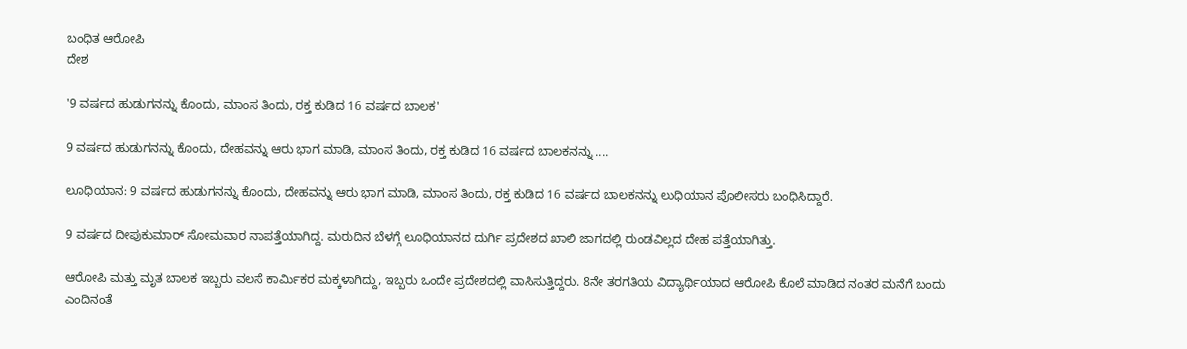ಬಂಧಿತ ಆರೋಪಿ
ದೇಶ

'9 ವರ್ಷದ ಹುಡುಗನನ್ನು ಕೊಂದು, ಮಾಂಸ ತಿಂದು, ರಕ್ತ ಕುಡಿದ 16 ವರ್ಷದ ಬಾಲಕ'

9 ವರ್ಷದ ಹುಡುಗನನ್ನು ಕೊಂದು, ದೇಹವನ್ನು ಆರು ಭಾಗ ಮಾಡಿ, ಮಾಂಸ ತಿಂದು, ರಕ್ತ ಕುಡಿದ 16 ವರ್ಷದ ಬಾಲಕನನ್ನು ....

ಲೂಧಿಯಾನ: 9 ವರ್ಷದ ಹುಡುಗನನ್ನು ಕೊಂದು, ದೇಹವನ್ನು ಆರು ಭಾಗ ಮಾಡಿ, ಮಾಂಸ ತಿಂದು, ರಕ್ತ ಕುಡಿದ 16 ವರ್ಷದ ಬಾಲಕನನ್ನು ಲುಧಿಯಾನ ಪೊಲೀಸರು ಬಂಧಿಸಿದ್ದಾರೆ.

9 ವರ್ಷದ ದೀಪುಕುಮಾರ್ ಸೋಮವಾರ ನಾಪತ್ತೆಯಾಗಿದ್ದ. ಮರುದಿನ ಬೆಳಗ್ಗೆ ಲೂಧಿಯಾನದ ದುರ್ಗಿ ಪ್ರದೇಶದ ಖಾಲಿ ಜಾಗದಲ್ಲಿ ರುಂಡವಿಲ್ಲದ ದೇಹ ಪತ್ತೆಯಾಗಿತ್ತು.

ಆರೋಪಿ ಮತ್ತು ಮೃತ ಬಾಲಕ ಇಬ್ಬರು ವಲಸೆ ಕಾರ್ಮಿಕರ ಮಕ್ಕಳಾಗಿದ್ದು, ಇಬ್ಬರು ಒಂದೇ ಪ್ರದೇಶದಲ್ಲಿ ವಾಸಿಸುತ್ತಿದ್ದರು. 8ನೇ ತರಗತಿಯ ವಿದ್ಯಾರ್ಥಿಯಾದ ಆರೋಪಿ ಕೊಲೆ ಮಾಡಿದ ನಂತರ ಮನೆಗೆ ಬಂದು ಎಂದಿನಂತೆ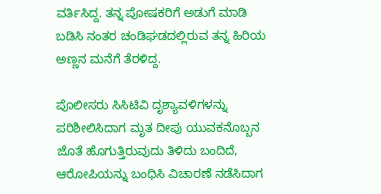ವರ್ತಿಸಿದ್ದ. ತನ್ನ ಪೋಷಕರಿಗೆ ಅಡುಗೆ ಮಾಡಿ ಬಡಿಸಿ ನಂತರ ಚಂಡಿಘಡದಲ್ಲಿರುವ ತನ್ನ ಹಿರಿಯ ಅಣ್ಣನ ಮನೆಗೆ ತೆರಳಿದ್ದ.

ಪೊಲೀಸರು ಸಿಸಿಟಿವಿ ದೃಶ್ಯಾವಳಿಗಳನ್ನು ಪರಿಶೀಲಿಸಿದಾಗ ಮೃತ ದೀಪು ಯುವಕನೊಬ್ಬನ ಜೊತೆ ಹೊಗುತ್ತಿರುವುದು ತಿಳಿದು ಬಂದಿದೆ, ಆರೋಪಿಯನ್ನು ಬಂಧಿಸಿ ವಿಚಾರಣೆ ನಡೆಸಿದಾಗ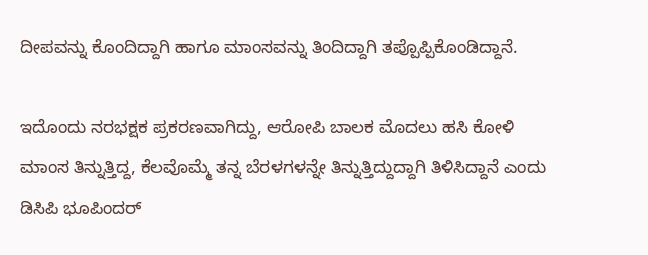ದೀಪವನ್ನು ಕೊಂದಿದ್ದಾಗಿ ಹಾಗೂ ಮಾಂಸವನ್ನು ತಿಂದಿದ್ದಾಗಿ ತಪ್ಪೊಪ್ಪಿಕೊಂಡಿದ್ದಾನೆ.

ಇದೊಂದು ನರಭಕ್ಷಕ ಪ್ರಕರಣವಾಗಿದ್ದು, ಆರೋಪಿ ಬಾಲಕ ಮೊದಲು ಹಸಿ ಕೋಳಿ ಮಾಂಸ ತಿನ್ನುತ್ತಿದ್ದ, ಕೆಲವೊಮ್ಮೆ ತನ್ನ ಬೆರಳಗಳನ್ನೇ ತಿನ್ನುತ್ತಿದ್ದುದ್ದಾಗಿ ತಿಳಿಸಿದ್ದಾನೆ ಎಂದು ಡಿಸಿಪಿ ಭೂಪಿಂದರ್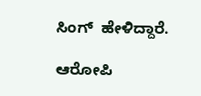ಸಿಂಗ್  ಹೇಳಿದ್ದಾರೆ.

ಆರೋಪಿ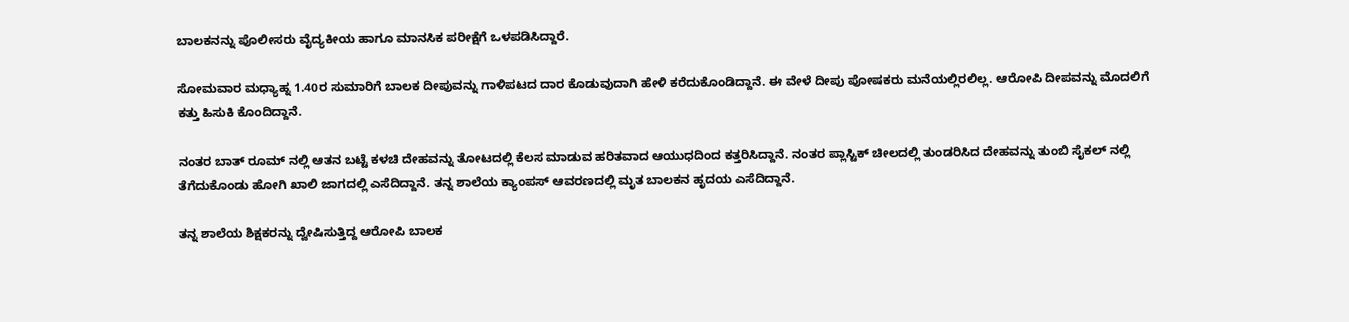ಬಾಲಕನನ್ನು ಪೊಲೀಸರು ವೈದ್ಯಕೀಯ ಹಾಗೂ ಮಾನಸಿಕ ಪರೀಕ್ಷೆಗೆ ಒಳಪಡಿಸಿದ್ದಾರೆ.

ಸೋಮವಾರ ಮಧ್ಯಾಹ್ನ 1.40ರ ಸುಮಾರಿಗೆ ಬಾಲಕ ದೀಪುವನ್ನು ಗಾಳಿಪಟದ ದಾರ ಕೊಡುವುದಾಗಿ ಹೇಳಿ ಕರೆದುಕೊಂಡಿದ್ದಾನೆ. ಈ ವೇಳೆ ದೀಪು ಪೋಷಕರು ಮನೆಯಲ್ಲಿರಲಿಲ್ಲ. ಆರೋಪಿ ದೀಪವನ್ನು ಮೊದಲಿಗೆ ಕತ್ತು ಹಿಸುಕಿ ಕೊಂದಿದ್ದಾನೆ.

ನಂತರ ಬಾತ್ ರೂಮ್ ನಲ್ಲಿ ಆತನ ಬಟ್ಟೆ ಕಳಚಿ ದೇಹವನ್ನು ತೋಟದಲ್ಲಿ ಕೆಲಸ ಮಾಡುವ ಹರಿತವಾದ ಆಯುಧದಿಂದ ಕತ್ತರಿಸಿದ್ದಾನೆ. ನಂತರ ಪ್ಲಾಸ್ಟಿಕ್ ಚೀಲದಲ್ಲಿ ತುಂಡರಿಸಿದ ದೇಹವನ್ನು ತುಂಬಿ ಸೈಕಲ್ ನಲ್ಲಿ ತೆಗೆದುಕೊಂಡು ಹೋಗಿ ಖಾಲಿ ಜಾಗದಲ್ಲಿ ಎಸೆದಿದ್ದಾನೆ. ತನ್ನ ಶಾಲೆಯ ಕ್ಯಾಂಪಸ್ ಆವರಣದಲ್ಲಿ ಮೃತ ಬಾಲಕನ ಹೃದಯ ಎಸೆದಿದ್ದಾನೆ.

ತನ್ನ ಶಾಲೆಯ ಶಿಕ್ಷಕರನ್ನು ದ್ವೇಷಿಸುತ್ತಿದ್ದ ಆರೋಪಿ ಬಾಲಕ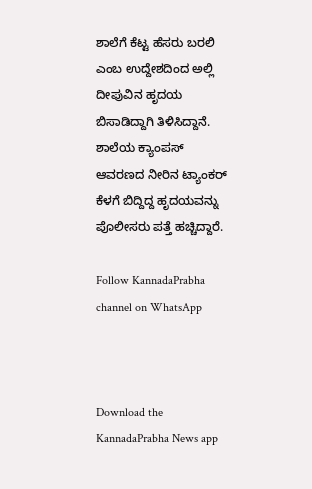ಶಾಲೆಗೆ ಕೆಟ್ಟ ಹೆಸರು ಬರಲಿ ಎಂಬ ಉದ್ದೇಶದಿಂದ ಅಲ್ಲಿ ದೀಪುವಿನ ಹೃದಯ ಬಿಸಾಡಿದ್ದಾಗಿ ತಿಳಿಸಿದ್ದಾನೆ. ಶಾಲೆಯ ಕ್ಯಾಂಪಸ್ ಆವರಣದ ನೀರಿನ ಟ್ಯಾಂಕರ್ ಕೆಳಗೆ ಬಿದ್ದಿದ್ದ ಹೃದಯವನ್ನು ಪೊಲೀಸರು ಪತ್ತೆ ಹಚ್ಚಿದ್ದಾರೆ.

Follow KannadaPrabha channel on WhatsApp



Download the KannadaPrabha News app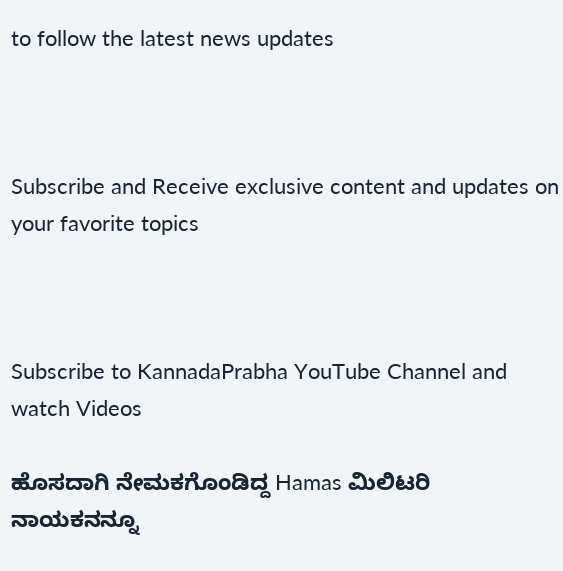to follow the latest news updates



Subscribe and Receive exclusive content and updates on your favorite topics



Subscribe to KannadaPrabha YouTube Channel and watch Videos

ಹೊಸದಾಗಿ ನೇಮಕಗೊಂಡಿದ್ದ Hamas ಮಿಲಿಟರಿ ನಾಯಕನನ್ನೂ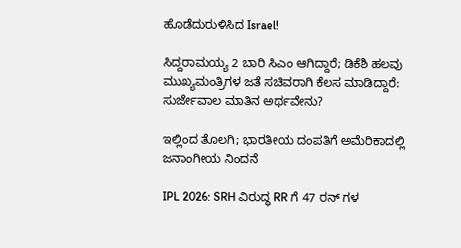ಹೊಡೆದುರುಳಿಸಿದ Israel!

ಸಿದ್ದರಾಮಯ್ಯ 2 ಬಾರಿ ಸಿಎಂ ಆಗಿದ್ದಾರೆ; ಡಿಕೆಶಿ ಹಲವು ಮುಖ್ಯಮಂತ್ರಿಗಳ ಜತೆ ಸಚಿವರಾಗಿ ಕೆಲಸ ಮಾಡಿದ್ದಾರೆ: ಸುರ್ಜೇವಾಲ ಮಾತಿನ ಅರ್ಥವೇನು?

ಇಲ್ಲಿಂದ ತೊಲಗಿ; ಭಾರತೀಯ ದಂಪತಿಗೆ ಅಮೆರಿಕಾದಲ್ಲಿ ಜನಾಂಗೀಯ ನಿಂದನೆ

IPL 2026: SRH ವಿರುದ್ಧ RR ಗೆ 47 ರನ್ ಗಳ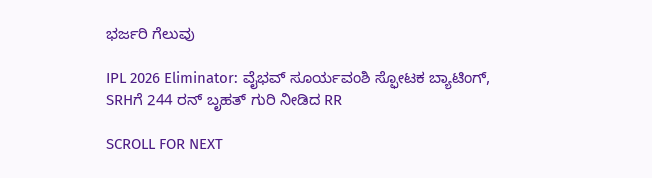ಭರ್ಜರಿ ಗೆಲುವು

IPL 2026 Eliminator: ವೈಭವ್ ಸೂರ್ಯವಂಶಿ ಸ್ಫೋಟಕ ಬ್ಯಾಟಿಂಗ್, SRHಗೆ 244 ರನ್ ಬೃಹತ್ ಗುರಿ ನೀಡಿದ RR

SCROLL FOR NEXT